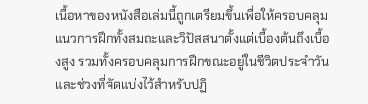เนื้อหาของหนังสือเล่มนี้ถูกเตรียมขึ้นเพื่อให้ครอบคลุมแนวการฝึกทั้งสมถะและวิปัสสนาตั้งแต่เบื้องต้นถึงเบื้องสูง รวมทั้งครอบคลุมการฝึกขณะอยู่ในชีวิตประจำวันและช่วงที่จัดแบ่งไว้สำหรับปฏิ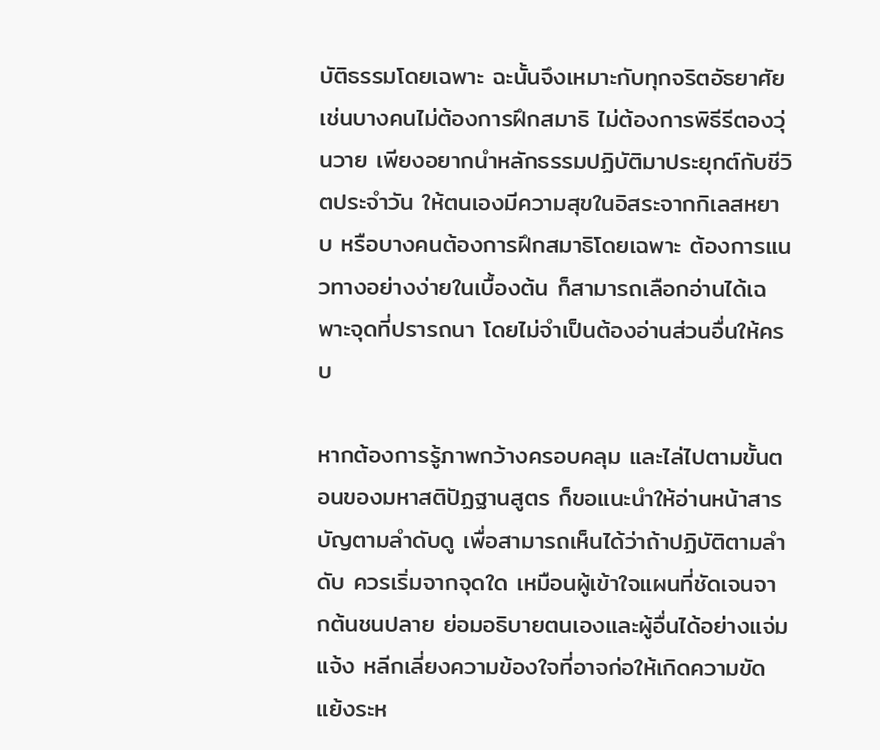บัติธรรมโดยเฉพาะ ฉะนั้นจึงเหมาะกับทุกจริตอัธยาศัย เช่นบางคนไม่ต้องการฝึกสมาธิ ไม่ต้องการพิธีรีตองวุ่นวาย เพียงอยากนำหลักธรรมปฏิบัติมาประยุกต์กับชีวิตประจำวัน ให้ตนเองมีความสุขในอิสระจากกิเลสหยาบ หรือบางคนต้องการฝึกสมาธิโดยเฉพาะ ต้องการแนวทางอย่างง่ายในเบื้องต้น ก็สามารถเลือกอ่านได้เฉพาะจุดที่ปรารถนา โดยไม่จำเป็นต้องอ่านส่วนอื่นให้ครบ

หากต้องการรู้ภาพกว้างครอบคลุม และไล่ไปตามขั้นตอนของมหาสติปัฏฐานสูตร ก็ขอแนะนำให้อ่านหน้าสารบัญตามลำดับดู เพื่อสามารถเห็นได้ว่าถ้าปฏิบัติตามลำดับ ควรเริ่มจากจุดใด เหมือนผู้เข้าใจแผนที่ชัดเจนจากต้นชนปลาย ย่อมอธิบายตนเองและผู้อื่นได้อย่างแจ่มแจ้ง หลีกเลี่ยงความข้องใจที่อาจก่อให้เกิดความขัดแย้งระห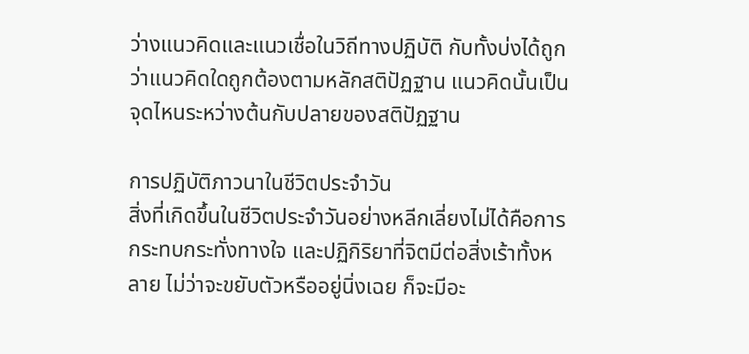ว่างแนวคิดและแนวเชื่อในวิถีทางปฏิบัติ กับทั้งบ่งได้ถูกว่าแนวคิดใดถูกต้องตามหลักสติปัฏฐาน แนวคิดนั้นเป็นจุดไหนระหว่างต้นกับปลายของสติปัฏฐาน

การปฏิบัติภาวนาในชีวิตประจำวัน
สิ่งที่เกิดขึ้นในชีวิตประจำวันอย่างหลีกเลี่ยงไม่ได้คือการกระทบกระทั่งทางใจ และปฏิกิริยาที่จิตมีต่อสิ่งเร้าทั้งหลาย ไม่ว่าจะขยับตัวหรืออยู่นิ่งเฉย ก็จะมีอะ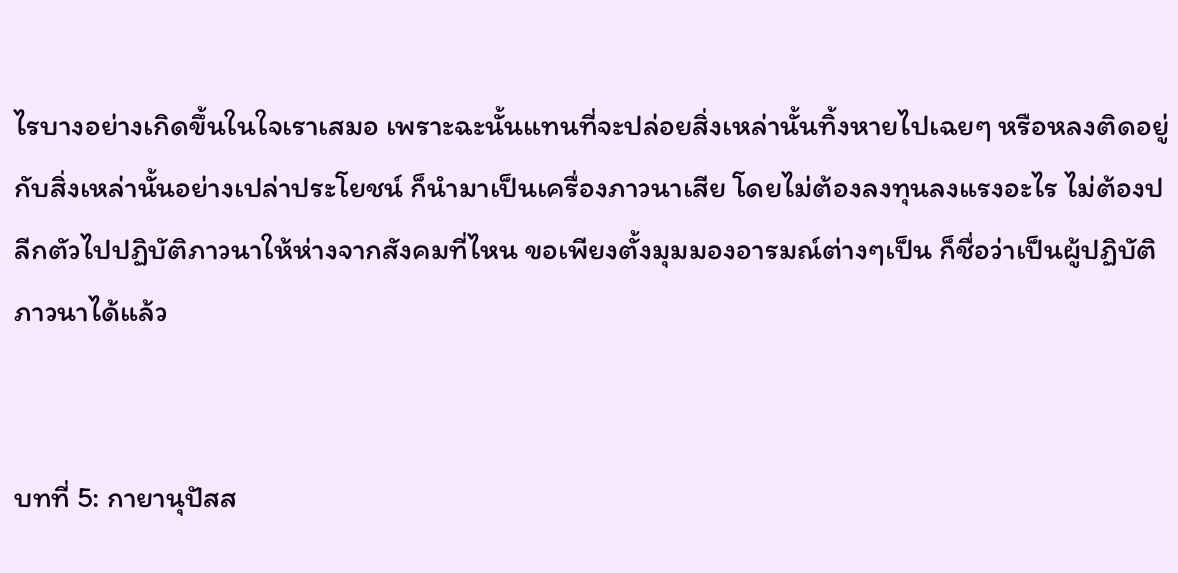ไรบางอย่างเกิดขึ้นในใจเราเสมอ เพราะฉะนั้นแทนที่จะปล่อยสิ่งเหล่านั้นทิ้งหายไปเฉยๆ หรือหลงติดอยู่กับสิ่งเหล่านั้นอย่างเปล่าประโยชน์ ก็นำมาเป็นเครื่องภาวนาเสีย โดยไม่ต้องลงทุนลงแรงอะไร ไม่ต้องปลีกตัวไปปฏิบัติภาวนาให้ห่างจากสังคมที่ไหน ขอเพียงตั้งมุมมองอารมณ์ต่างๆเป็น ก็ชื่อว่าเป็นผู้ปฏิบัติภาวนาได้แล้ว


บทที่ 5: กายานุปัสส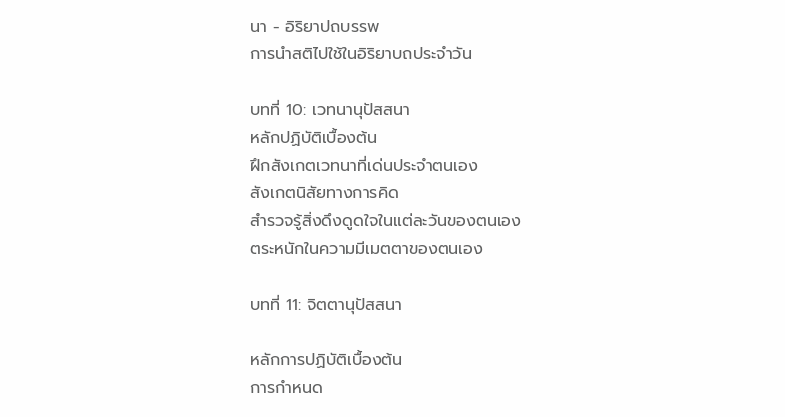นา - อิริยาปถบรรพ
การนำสติไปใช้ในอิริยาบถประจำวัน

บทที่ 10: เวทนานุปัสสนา
หลักปฏิบัติเบื้องต้น
ฝึกสังเกตเวทนาที่เด่นประจำตนเอง
สังเกตนิสัยทางการคิด
สำรวจรู้สิ่งดึงดูดใจในแต่ละวันของตนเอง
ตระหนักในความมีเมตตาของตนเอง

บทที่ 11: จิตตานุปัสสนา

หลักการปฏิบัติเบื้องต้น
การกำหนด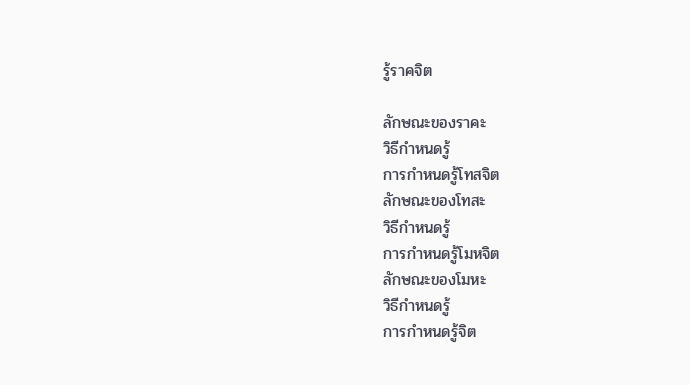รู้ราคจิต

ลักษณะของราคะ
วิธีกำหนดรู้
การกำหนดรู้โทสจิต
ลักษณะของโทสะ
วิธีกำหนดรู้
การกำหนดรู้โมหจิต
ลักษณะของโมหะ
วิธีกำหนดรู้
การกำหนดรู้จิต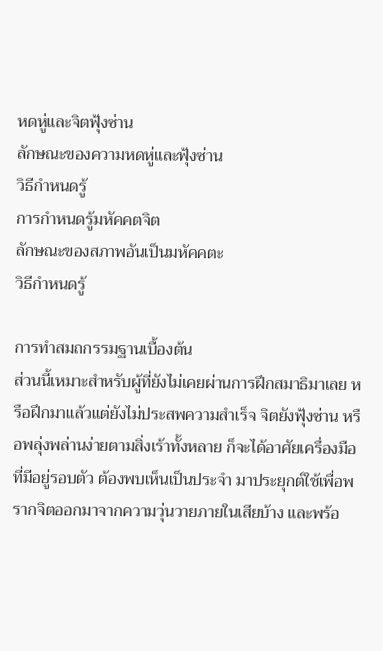หดหู่และจิตฟุ้งซ่าน
ลักษณะของความหดหู่และฟุ้งซ่าน
วิธีกำหนดรู้
การกำหนดรู้มหัคคตจิต
ลักษณะของสภาพอันเป็นมหัคคตะ
วิธีกำหนดรู้

การทำสมถกรรมฐานเบื้องต้น
ส่วนนี้เหมาะสำหรับผู้ที่ยังไม่เคยผ่านการฝึกสมาธิมาเลย หรือฝึกมาแล้วแต่ยังไม่ประสพความสำเร็จ จิตยังฟุ้งซ่าน หรือพลุ่งพล่านง่ายตามสิ่งเร้าทั้งหลาย ก็จะได้อาศัยเครื่องมือที่มีอยู่รอบตัว ต้องพบเห็นเป็นประจำ มาประยุกต์ใช้เพื่อพรากจิตออกมาจากความวุ่นวายภายในเสียบ้าง และพร้อ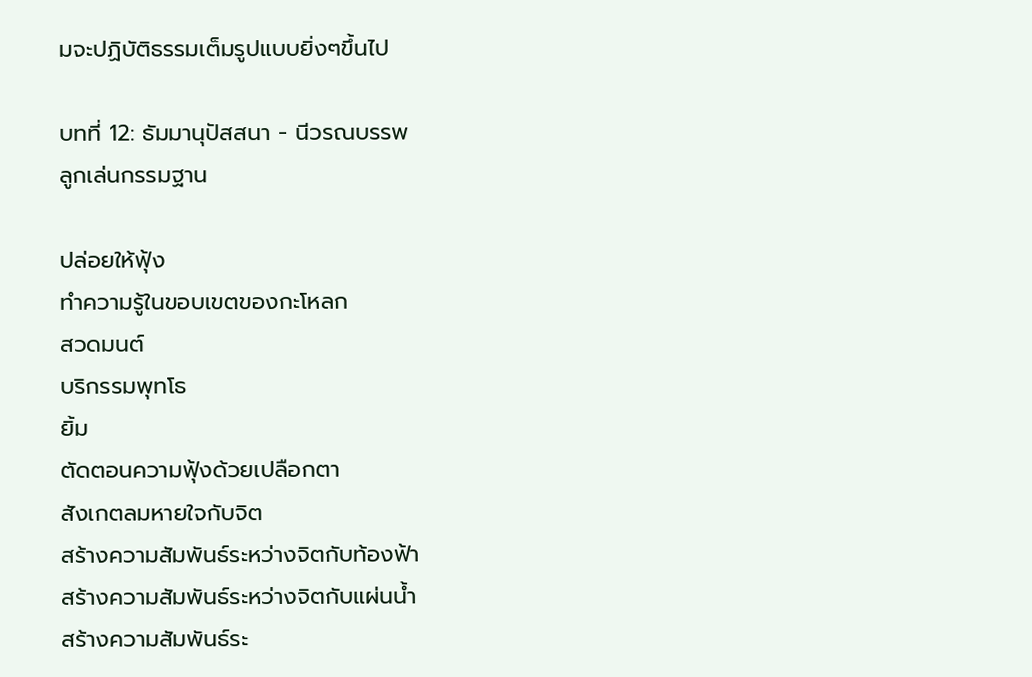มจะปฏิบัติธรรมเต็มรูปแบบยิ่งๆขึ้นไป

บทที่ 12: ธัมมานุปัสสนา - นีวรณบรรพ
ลูกเล่นกรรมฐาน

ปล่อยให้ฟุ้ง
ทำความรู้ในขอบเขตของกะโหลก
สวดมนต์
บริกรรมพุทโธ
ยิ้ม
ตัดตอนความฟุ้งด้วยเปลือกตา
สังเกตลมหายใจกับจิต
สร้างความสัมพันธ์ระหว่างจิตกับท้องฟ้า
สร้างความสัมพันธ์ระหว่างจิตกับแผ่นน้ำ
สร้างความสัมพันธ์ระ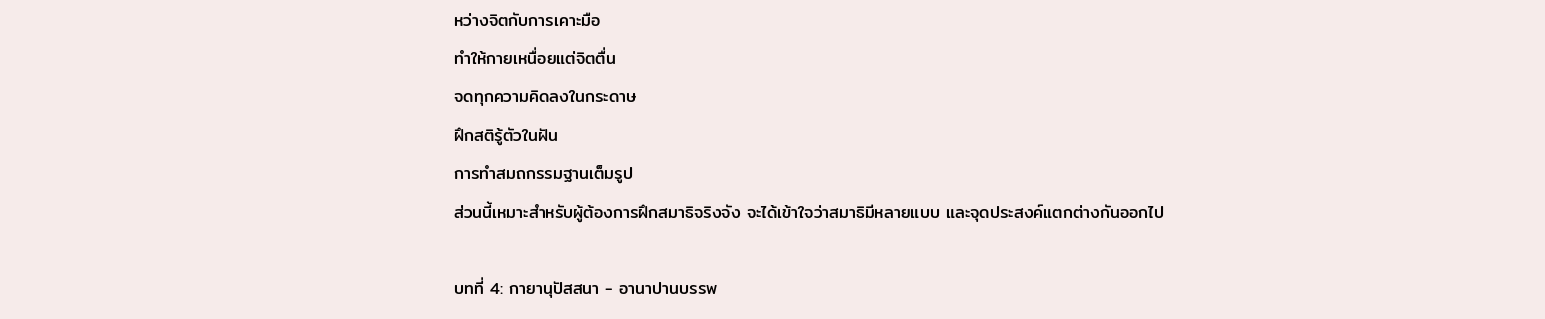หว่างจิตกับการเคาะมือ
ทำให้กายเหนื่อยแต่จิตตื่น
จดทุกความคิดลงในกระดาษ
ฝึกสติรู้ตัวในฝัน
การทำสมถกรรมฐานเต็มรูป
ส่วนนี้เหมาะสำหรับผู้ต้องการฝึกสมาธิจริงจัง จะได้เข้าใจว่าสมาธิมีหลายแบบ และจุดประสงค์แตกต่างกันออกไป

บทที่ 4: กายานุปัสสนา - อานาปานบรรพ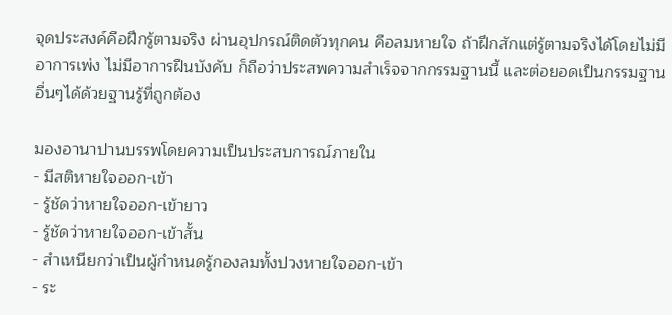จุดประสงค์คือฝึกรู้ตามจริง ผ่านอุปกรณ์ติดตัวทุกคน คือลมหายใจ ถ้าฝึกสักแต่รู้ตามจริงได้โดยไม่มีอาการเพ่ง ไม่มีอาการฝืนบังคับ ก็ถือว่าประสพความสำเร็จจากกรรมฐานนี้ และต่อยอดเป็นกรรมฐานอื่นๆได้ด้วยฐานรู้ที่ถูกต้อง

มองอานาปานบรรพโดยความเป็นประสบการณ์ภายใน
- มีสติหายใจออก-เข้า
- รู้ชัดว่าหายใจออก-เข้ายาว
- รู้ชัดว่าหายใจออก-เข้าสั้น
- สำเหนียกว่าเป็นผู้กำหนดรู้กองลมทั้งปวงหายใจออก-เข้า
- ระ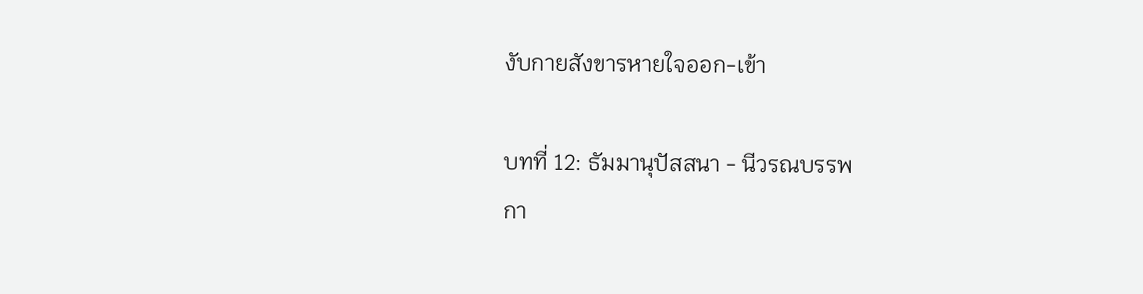งับกายสังขารหายใจออก-เข้า

บทที่ 12: ธัมมานุปัสสนา - นีวรณบรรพ
กา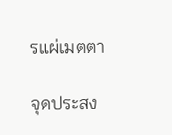รแผ่เมตตา

จุดประสง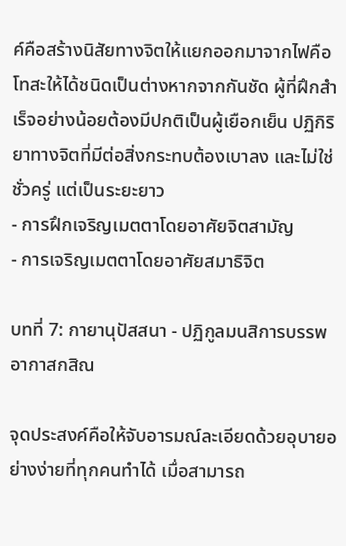ค์คือสร้างนิสัยทางจิตให้แยกออกมาจากไฟคือโทสะให้ได้ชนิดเป็นต่างหากจากกันชัด ผู้ที่ฝึกสำเร็จอย่างน้อยต้องมีปกติเป็นผู้เยือกเย็น ปฏิกิริยาทางจิตที่มีต่อสิ่งกระทบต้องเบาลง และไม่ใช่ชั่วครู่ แต่เป็นระยะยาว
- การฝึกเจริญเมตตาโดยอาศัยจิตสามัญ
- การเจริญเมตตาโดยอาศัยสมาธิจิต

บทที่ 7: กายานุปัสสนา - ปฏิกูลมนสิการบรรพ
อากาสกสิณ

จุดประสงค์คือให้จับอารมณ์ละเอียดด้วยอุบายอย่างง่ายที่ทุกคนทำได้ เมื่อสามารถ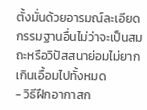ตั้งมั่นด้วยอารมณ์ละเอียด กรรมฐานอื่นไม่ว่าจะเป็นสมถะหรือวิปัสสนาย่อมไม่ยากเกินเอื้อมไปทั้งหมด
- วิธีฝึกอากาสก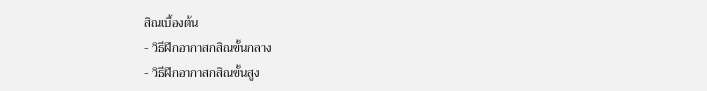สิณเบื้องต้น
- วิธีฝึกอากาสกสิณขั้นกลาง
- วิธีฝึกอากาสกสิณขั้นสูง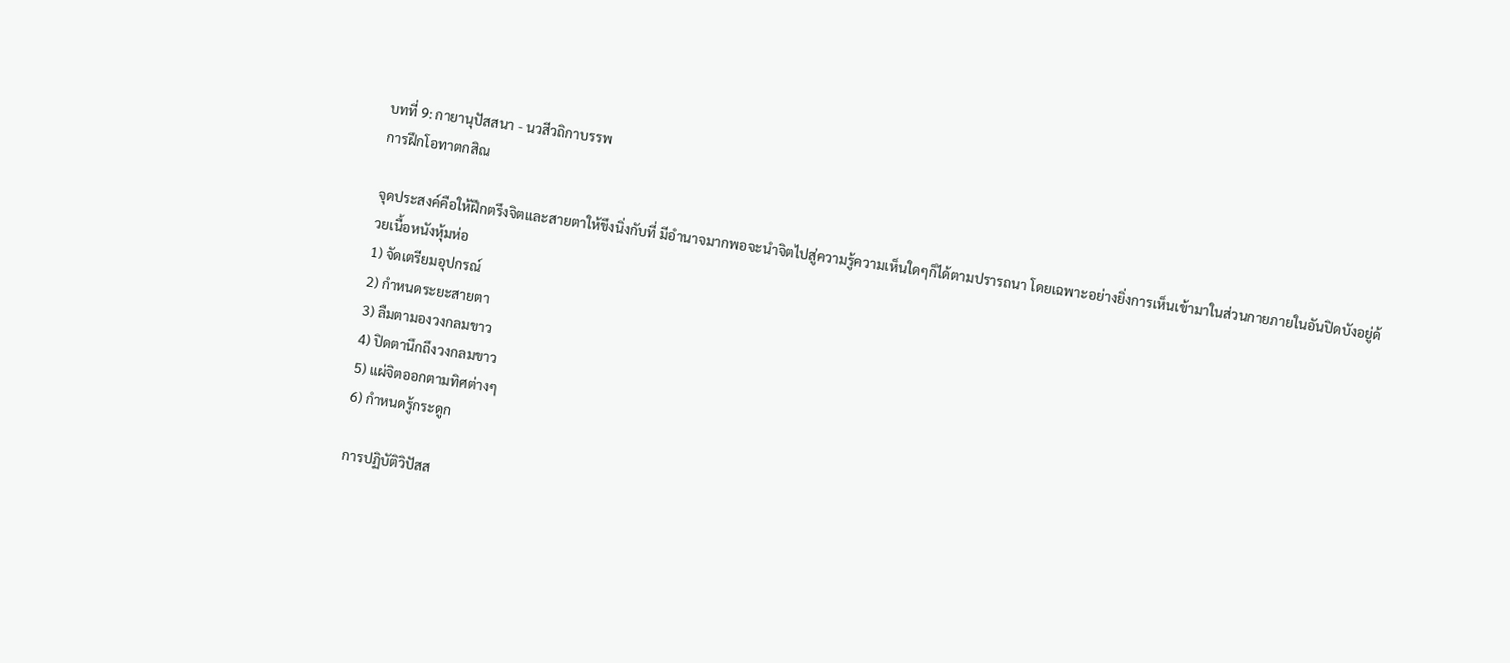บทที่ 9: กายานุปัสสนา - นวสีวถิกาบรรพ
การฝึกโอทาตกสิณ

จุดประสงค์คือให้ฝึกตรึงจิตและสายตาให้ขึงนิ่งกับที่ มีอำนาจมากพอจะนำจิตไปสู่ความรู้ความเห็นใดๆก็ได้ตามปรารถนา โดยเฉพาะอย่างยิ่งการเห็นเข้ามาในส่วนกายภายในอันปิดบังอยู่ด้วยเนื้อหนังหุ้มห่อ
1) จัดเตรียมอุปกรณ์
2) กำหนดระยะสายตา
3) ลืมตามองวงกลมขาว
4) ปิดตานึกถึงวงกลมขาว
5) แผ่จิตออกตามทิศต่างๆ
6) กำหนดรู้กระดูก

การปฏิบัติวิปัสส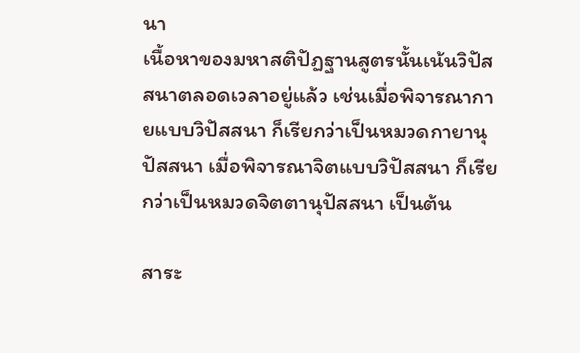นา
เนื้อหาของมหาสติปัฏฐานสูตรนั้นเน้นวิปัสสนาตลอดเวลาอยู่แล้ว เช่นเมื่อพิจารณากายแบบวิปัสสนา ก็เรียกว่าเป็นหมวดกายานุปัสสนา เมื่อพิจารณาจิตแบบวิปัสสนา ก็เรียกว่าเป็นหมวดจิตตานุปัสสนา เป็นต้น

สาระ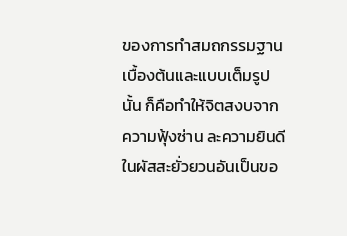ของการทำสมถกรรมฐานเบื้องต้นและแบบเต็มรูปนั้น ก็คือทำให้จิตสงบจากความฟุ้งซ่าน ละความยินดีในผัสสะยั่วยวนอันเป็นขอ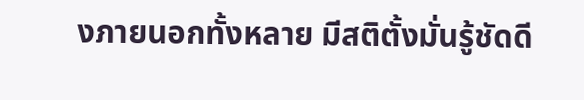งภายนอกทั้งหลาย มีสติตั้งมั่นรู้ชัดดี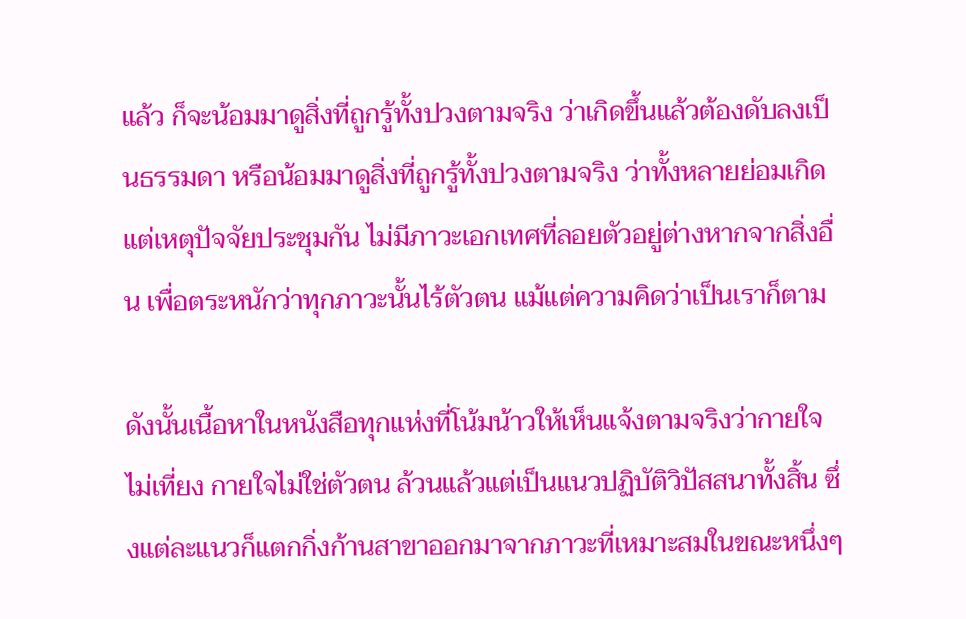แล้ว ก็จะน้อมมาดูสิ่งที่ถูกรู้ทั้งปวงตามจริง ว่าเกิดขึ้นแล้วต้องดับลงเป็นธรรมดา หรือน้อมมาดูสิ่งที่ถูกรู้ทั้งปวงตามจริง ว่าทั้งหลายย่อมเกิดแต่เหตุปัจจัยประชุมกัน ไม่มีภาวะเอกเทศที่ลอยตัวอยู่ต่างหากจากสิ่งอื่น เพื่อตระหนักว่าทุกภาวะนั้นไร้ตัวตน แม้แต่ความคิดว่าเป็นเราก็ตาม

ดังนั้นเนื้อหาในหนังสือทุกแห่งที่โน้มน้าวให้เห็นแจ้งตามจริงว่ากายใจไม่เที่ยง กายใจไม่ใช่ตัวตน ล้วนแล้วแต่เป็นแนวปฏิบัติวิปัสสนาทั้งสิ้น ซึ่งแต่ละแนวก็แตกกิ่งก้านสาขาออกมาจากภาวะที่เหมาะสมในขณะหนึ่งๆ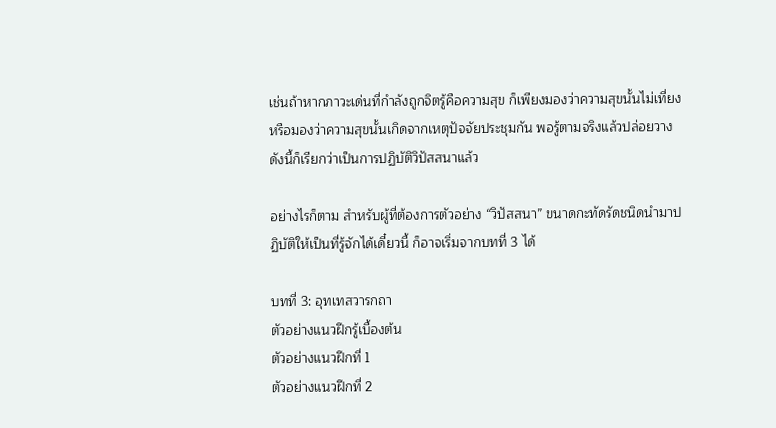เช่นถ้าหากภาวะเด่นที่กำลังถูกจิตรู้คือความสุข ก็เพียงมองว่าความสุขนั้นไม่เที่ยง หรือมองว่าความสุขนั้นเกิดจากเหตุปัจจัยประชุมกัน พอรู้ตามจริงแล้วปล่อยวาง ดังนี้ก็เรียกว่าเป็นการปฏิบัติวิปัสสนาแล้ว

อย่างไรก็ตาม สำหรับผู้ที่ต้องการตัวอย่าง “วิปัสสนา” ขนาดกะทัดรัดชนิดนำมาปฏิบัติให้เป็นที่รู้จักได้เดี๋ยวนี้ ก็อาจเริ่มจากบทที่ 3 ได้

บทที่ 3: อุทเทสวารกถา
ตัวอย่างแนวฝึกรู้เบื้องต้น
ตัวอย่างแนวฝึกที่ 1
ตัวอย่างแนวฝึกที่ 2